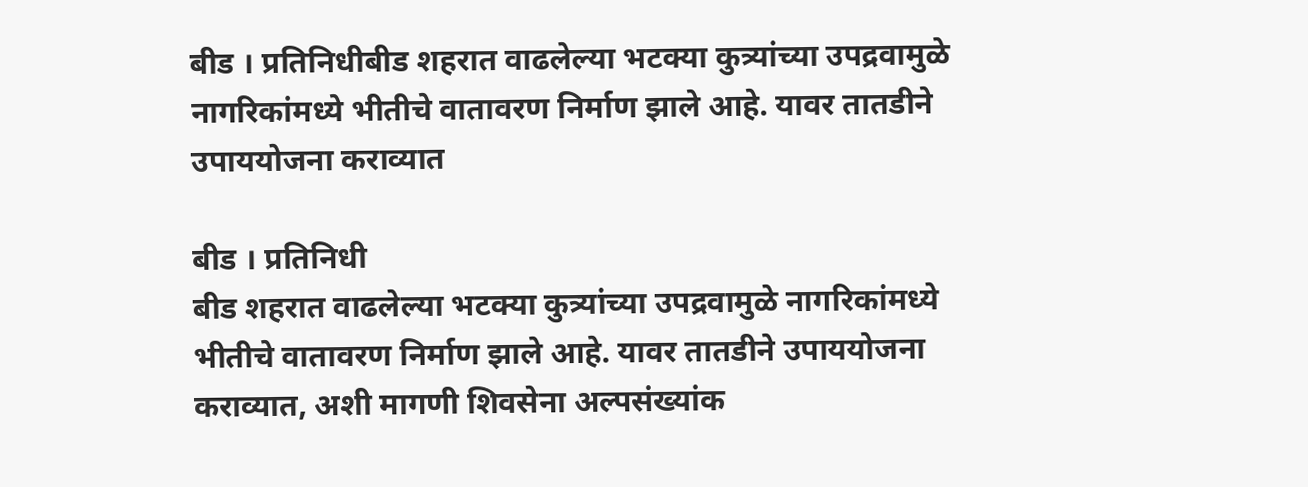बीड । प्रतिनिधीबीड शहरात वाढलेल्या भटक्या कुत्र्यांच्या उपद्रवामुळे नागरिकांमध्ये भीतीचे वातावरण निर्माण झाले आहे. यावर तातडीने उपाययोजना कराव्यात

बीड । प्रतिनिधी
बीड शहरात वाढलेल्या भटक्या कुत्र्यांच्या उपद्रवामुळे नागरिकांमध्ये भीतीचे वातावरण निर्माण झाले आहे. यावर तातडीने उपाययोजना कराव्यात, अशी मागणी शिवसेना अल्पसंख्यांक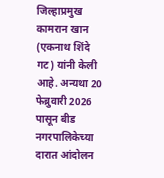जिल्हाप्रमुख कामरान खान (एकनाथ शिंदे गट) यांनी केली आहे. अन्यथा 20 फेब्रुवारी 2026 पासून बीड नगरपालिकेच्या दारात आंदोलन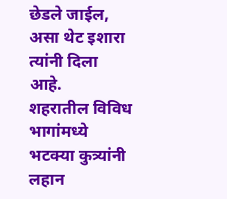छेडले जाईल, असा थेट इशारा त्यांनी दिला आहे.
शहरातील विविध भागांमध्ये भटक्या कुत्र्यांनी लहान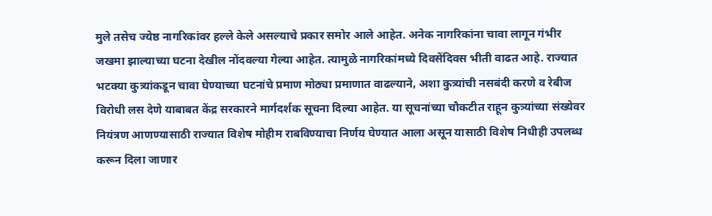मुले तसेच ज्येष्ठ नागरिकांवर हल्ले केले असल्याचे प्रकार समोर आले आहेत. अनेक नागरिकांना चावा लागून गंभीर जखमा झाल्याच्या घटना देखील नोंदवल्या गेल्या आहेत. त्यामुळे नागरिकांमध्ये दिवसेंदिवस भीती वाढत आहे. राज्यात भटक्या कुत्र्यांकडून चावा घेण्याच्या घटनांचे प्रमाण मोठ्या प्रमाणात वाढल्याने, अशा कुत्र्यांची नसबंदी करणे व रेबीज विरोधी लस देणे याबाबत केंद्र सरकारने मार्गदर्शक सूचना दिल्या आहेत. या सूचनांच्या चौकटीत राहून कुत्र्यांच्या संख्येवर नियंत्रण आणण्यासाठी राज्यात विशेष मोहीम राबविण्याचा निर्णय घेण्यात आला असून यासाठी विशेष निधीही उपलब्ध करून दिला जाणार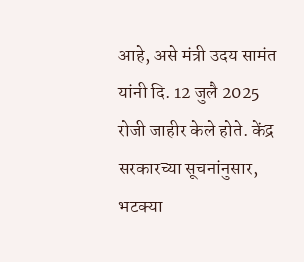आहे, असे मंत्री उदय सामंत यांनी दि. 12 जुलै 2025 रोजी जाहीर केले होते. केंद्र सरकारच्या सूचनांनुसार, भटक्या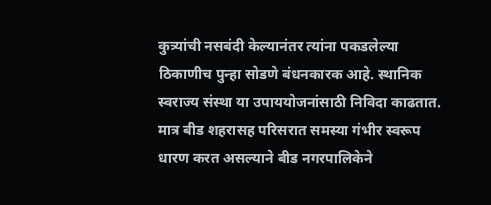कुत्र्यांची नसबंदी केल्यानंतर त्यांना पकडलेल्या ठिकाणीच पुन्हा सोडणे बंधनकारक आहे. स्थानिक स्वराज्य संस्था या उपाययोजनांसाठी निविदा काढतात. मात्र बीड शहरासह परिसरात समस्या गंभीर स्वरूप धारण करत असल्याने बीड नगरपालिकेने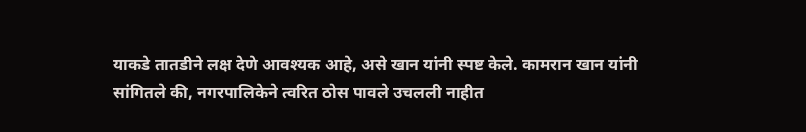याकडे तातडीने लक्ष देणे आवश्यक आहे, असे खान यांनी स्पष्ट केले. कामरान खान यांनी सांगितले की, नगरपालिकेने त्वरित ठोस पावले उचलली नाहीत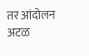तर आंदोलन अटळ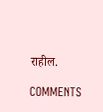राहील.

COMMENTS